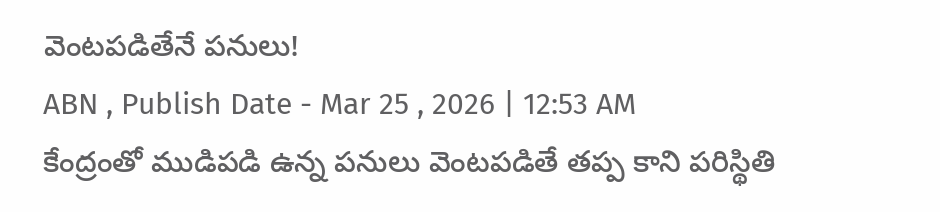వెంటపడితేనే పనులు!
ABN , Publish Date - Mar 25 , 2026 | 12:53 AM
కేంద్రంతో ముడిపడి ఉన్న పనులు వెంటపడితే తప్ప కాని పరిస్థితి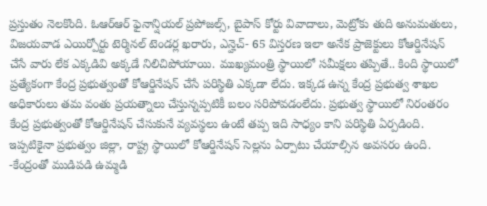ప్రస్తుతం నెలకొంది. ఓఆర్ఆర్ ఫైనాన్షియల్ ప్రపోజల్స్, బైపాస్ కోర్టు వివాదాలు, మెట్రోకు తుది అనుమతులు, విజయవాడ ఎయిర్పోర్టు టెర్మినల్ టెండర్ల ఖరారు, ఎన్హెచ్- 65 విస్తరణ ఇలా అనేక ప్రాజెక్టులు కోఆర్డినేషన్ చేసే వారు లేక ఎక్కడివి అక్కడే నిలిచిపోయాయి. ముఖ్యమంత్రి స్థాయిలో సమీక్షలు తప్పితే.. కింది స్థాయిలో ప్రత్యేకంగా కేంద్ర ప్రభుత్వంతో కోఆర్డినేషన్ చేసే పరిస్థితి ఎక్కడా లేదు. ఇక్కడ ఉన్న కేంద్ర ప్రభుత్వ శాఖల అధికారులు తమ వంతు ప్రయత్నాలు చేస్తున్నప్పటికీ బలం సరిపోవడంలేదు. ప్రభుత్వ స్థాయిలో నిరంతరం కేంద్ర ప్రభుత్వంతో కోఆర్డినేషన్ చేసుకునే వ్యవస్థలు ఉంటే తప్ప ఇది సాధ్యం కాని పరిస్థితి ఏర్పడింది. ఇప్పటికైనా ప్రభుత్వం జిల్లా, రాష్ట్ర స్థాయిలో కోఆర్డినేషన్ సెల్లను ఏర్పాటు చేయాల్సిన అవసరం ఉంది.
-కేంద్రంతో ముడిపడి ఉమ్మడి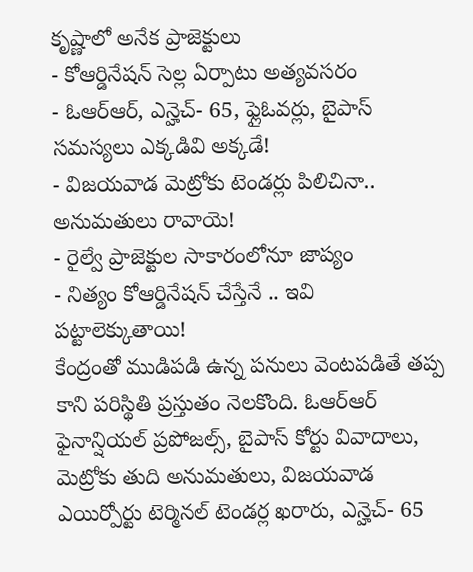కృష్ణాలో అనేక ప్రాజెక్టులు
- కోఆర్డినేషన్ సెల్ల ఏర్పాటు అత్యవసరం
- ఓఆర్ఆర్, ఎన్హెచ్- 65, ఫ్లైఓవర్లు, బైపాస్ సమస్యలు ఎక్కడివి అక్కడే!
- విజయవాడ మెట్రోకు టెండర్లు పిలిచినా.. అనుమతులు రావాయె!
- రైల్వే ప్రాజెక్టుల సాకారంలోనూ జాప్యం
- నిత్యం కోఆర్డినేషన్ చేస్తేనే .. ఇవి పట్టాలెక్కుతాయి!
కేంద్రంతో ముడిపడి ఉన్న పనులు వెంటపడితే తప్ప కాని పరిస్థితి ప్రస్తుతం నెలకొంది. ఓఆర్ఆర్ ఫైనాన్షియల్ ప్రపోజల్స్, బైపాస్ కోర్టు వివాదాలు, మెట్రోకు తుది అనుమతులు, విజయవాడ ఎయిర్పోర్టు టెర్మినల్ టెండర్ల ఖరారు, ఎన్హెచ్- 65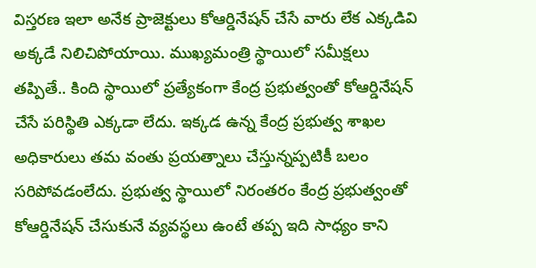విస్తరణ ఇలా అనేక ప్రాజెక్టులు కోఆర్డినేషన్ చేసే వారు లేక ఎక్కడివి అక్కడే నిలిచిపోయాయి. ముఖ్యమంత్రి స్థాయిలో సమీక్షలు తప్పితే.. కింది స్థాయిలో ప్రత్యేకంగా కేంద్ర ప్రభుత్వంతో కోఆర్డినేషన్ చేసే పరిస్థితి ఎక్కడా లేదు. ఇక్కడ ఉన్న కేంద్ర ప్రభుత్వ శాఖల అధికారులు తమ వంతు ప్రయత్నాలు చేస్తున్నప్పటికీ బలం సరిపోవడంలేదు. ప్రభుత్వ స్థాయిలో నిరంతరం కేంద్ర ప్రభుత్వంతో కోఆర్డినేషన్ చేసుకునే వ్యవస్థలు ఉంటే తప్ప ఇది సాధ్యం కాని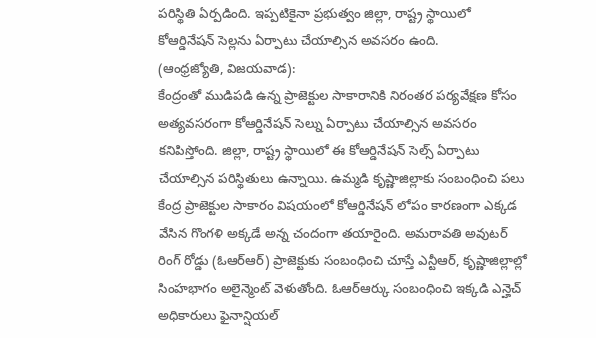పరిస్థితి ఏర్పడింది. ఇప్పటికైనా ప్రభుత్వం జిల్లా, రాష్ట్ర స్థాయిలో కోఆర్డినేషన్ సెల్లను ఏర్పాటు చేయాల్సిన అవసరం ఉంది.
(ఆంధ్రజ్యోతి, విజయవాడ):
కేంద్రంతో ముడిపడి ఉన్న ప్రాజెక్టుల సాకారానికి నిరంతర పర్యవేక్షణ కోసం అత్యవసరంగా కోఆర్డినేషన్ సెల్ను ఏర్పాటు చేయాల్సిన అవసరం కనిపిస్తోంది. జిల్లా, రాష్ట్ర స్థాయిలో ఈ కోఆర్డినేషన్ సెల్స్ ఏర్పాటు చేయాల్సిన పరిస్థితులు ఉన్నాయి. ఉమ్మడి కృష్ణాజిల్లాకు సంబంధించి పలు కేంద్ర ప్రాజెక్టుల సాకారం విషయంలో కోఆర్డినేషన్ లోపం కారణంగా ఎక్కడ వేసిన గొంగళి అక్కడే అన్న చందంగా తయారైంది. అమరావతి అవుటర్ రింగ్ రోడ్డు (ఓఆర్ఆర్) ప్రాజెక్టుకు సంబంధించి చూస్తే ఎన్టీఆర్, కృష్ణాజిల్లాల్లో సింహభాగం అలైన్మెంట్ వెళుతోంది. ఓఆర్ఆర్కు సంబంధించి ఇక్కడి ఎన్హెచ్ అధికారులు ఫైనాన్షియల్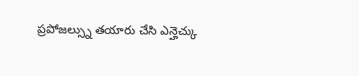ప్రపోజల్స్ను తయారు చేసి ఎన్హెచ్కు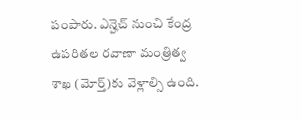పంపారు. ఎన్హెచ్ నుంచి కేంద్ర ఉపరితల రవాణా మంత్రిత్వ శాఖ (మోర్త్)కు వెళ్లాల్సి ఉంది.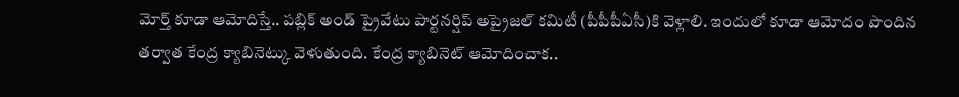మోర్త్ కూడా ఆమోదిస్తే.. పబ్లిక్ అండ్ ప్రైవేటు పార్టనర్షిప్ అప్రైజల్ కమిటీ (పీపీపీఏసీ)కి వెళ్లాలి. ఇందులో కూడా ఆమోదం పొందిన తర్వాత కేంద్ర క్యాబినెట్కు వెళుతుంది. కేంద్ర క్యాబినెట్ ఆమోదించాక..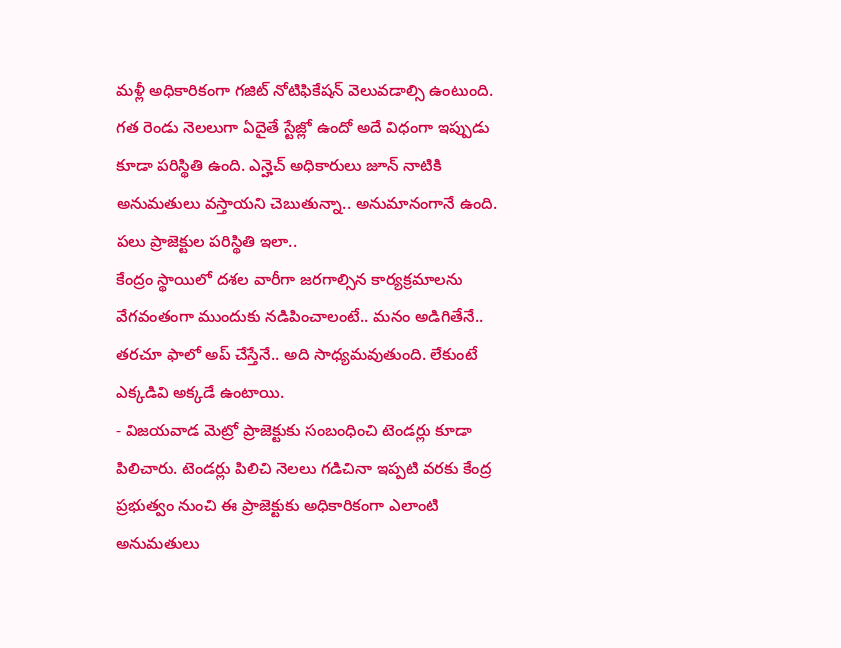మళ్లీ అధికారికంగా గజిట్ నోటిఫికేషన్ వెలువడాల్సి ఉంటుంది. గత రెండు నెలలుగా ఏదైతే స్టేజ్లో ఉందో అదే విధంగా ఇప్పుడు కూడా పరిస్థితి ఉంది. ఎన్హెచ్ అధికారులు జూన్ నాటికి అనుమతులు వస్తాయని చెబుతున్నా.. అనుమానంగానే ఉంది.
పలు ప్రాజెక్టుల పరిస్థితి ఇలా..
కేంద్రం స్థాయిలో దశల వారీగా జరగాల్సిన కార్యక్రమాలను వేగవంతంగా ముందుకు నడిపించాలంటే.. మనం అడిగితేనే.. తరచూ ఫాలో అప్ చేస్తేనే.. అది సాధ్యమవుతుంది. లేకుంటే ఎక్కడివి అక్కడే ఉంటాయి.
- విజయవాడ మెట్రో ప్రాజెక్టుకు సంబంధించి టెండర్లు కూడా పిలిచారు. టెండర్లు పిలిచి నెలలు గడిచినా ఇప్పటి వరకు కేంద్ర ప్రభుత్వం నుంచి ఈ ప్రాజెక్టుకు అధికారికంగా ఎలాంటి అనుమతులు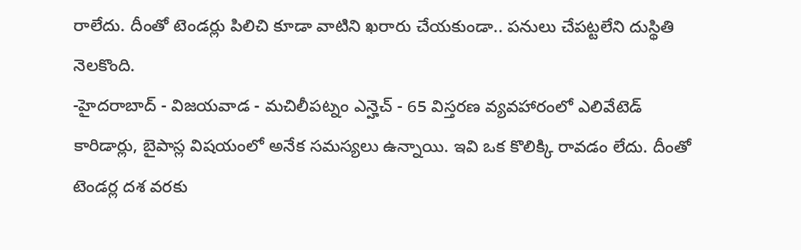రాలేదు. దీంతో టెండర్లు పిలిచి కూడా వాటిని ఖరారు చేయకుండా.. పనులు చేపట్టలేని దుస్థితి నెలకొంది.
-హైదరాబాద్ - విజయవాడ - మచిలీపట్నం ఎన్హెచ్ - 65 విస్తరణ వ్యవహారంలో ఎలివేటెడ్ కారిడార్లు, బైపాస్ల విషయంలో అనేక సమస్యలు ఉన్నాయి. ఇవి ఒక కొలిక్కి రావడం లేదు. దీంతో టెండర్ల దశ వరకు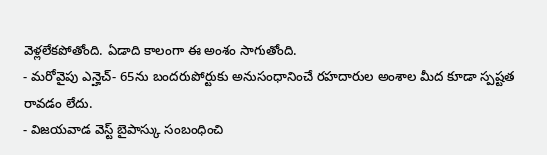వెళ్లలేకపోతోంది. ఏడాది కాలంగా ఈ అంశం సాగుతోంది.
- మరోవైపు ఎన్హెచ్- 65ను బందరుపోర్టుకు అనుసంధానించే రహదారుల అంశాల మీద కూడా స్పష్టత రావడం లేదు.
- విజయవాడ వెస్ట్ బైపాస్కు సంబంధించి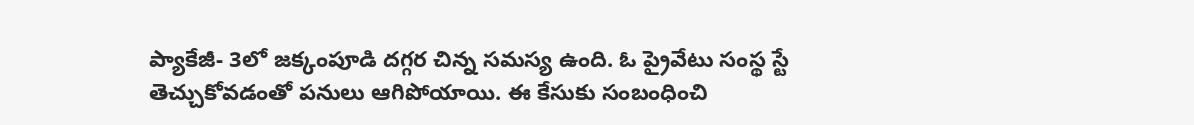ప్యాకేజీ- 3లో జక్కంపూడి దగ్గర చిన్న సమస్య ఉంది. ఓ ప్రైవేటు సంస్థ స్టే తెచ్చుకోవడంతో పనులు ఆగిపోయాయి. ఈ కేసుకు సంబంధించి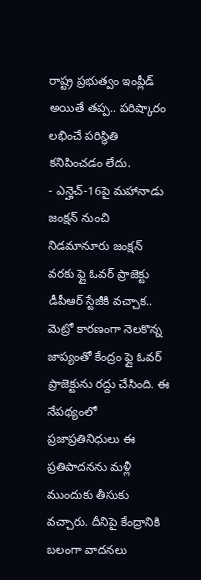రాష్ట్ర ప్రభుత్వం ఇంప్లీడ్ అయితే తప్ప.. పరిష్కారం లభించే పరిస్థితి కనిపించడం లేదు.
- ఎన్హెచ్-16పై మహానాడు జంక్షన్ నుంచి నిడమానూరు జంక్షన్ వరకు ఫ్లై ఓవర్ ప్రాజెక్టు డీపీఆర్ స్టేజీకి వచ్చాక.. మెట్రో కారణంగా నెలకొన్న జాప్యంతో కేంద్రం ఫ్లై ఓవర్ ప్రాజెక్టును రద్దు చేసింది. ఈ నేపథ్యంలో ప్రజాప్రతినిధులు ఈ ప్రతిపాదనను మళ్లీ ముందుకు తీసుకు వచ్చారు. దీనిపై కేంద్రానికి బలంగా వాదనలు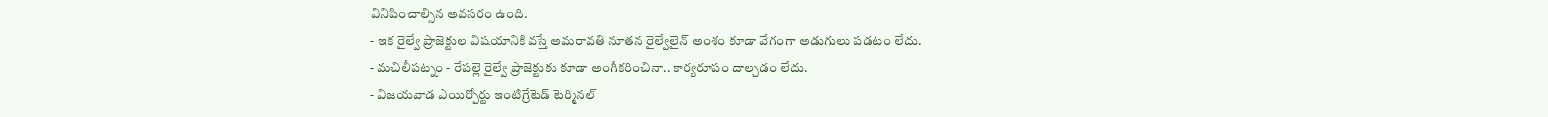వినిపించాల్సిన అవసరం ఉంది.
- ఇక రైల్వే ప్రాజెక్టుల విషయానికి వస్తే అమరావతి నూతన రైల్వేలైన్ అంశం కూడా వేగంగా అడుగులు పడటం లేదు.
- మచిలీపట్నం - రేపల్లె రైల్వే ప్రాజెక్టుకు కూడా అంగీకరించినా.. కార్యరూపం దాల్చడం లేదు.
- విజయవాడ ఎయిర్పోర్టు ఇంటిగ్రేటెడ్ టెర్మినల్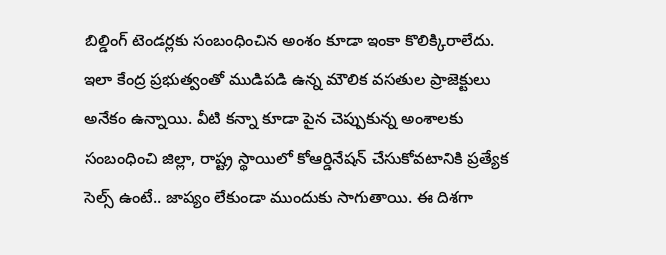బిల్డింగ్ టెండర్లకు సంబంధించిన అంశం కూడా ఇంకా కొలిక్కిరాలేదు. ఇలా కేంద్ర ప్రభుత్వంతో ముడిపడి ఉన్న మౌలిక వసతుల ప్రాజెక్టులు అనేకం ఉన్నాయి. వీటి కన్నా కూడా పైన చెప్పుకున్న అంశాలకు సంబంధించి జిల్లా, రాష్ట్ర స్థాయిలో కోఆర్డినేషన్ చేసుకోవటానికి ప్రత్యేక సెల్స్ ఉంటే.. జాప్యం లేకుండా ముందుకు సాగుతాయి. ఈ దిశగా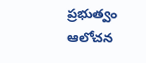ప్రభుత్వం ఆలోచన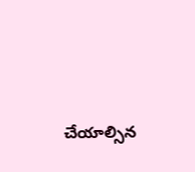చేయాల్సిన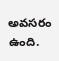అవసరం ఉంది.